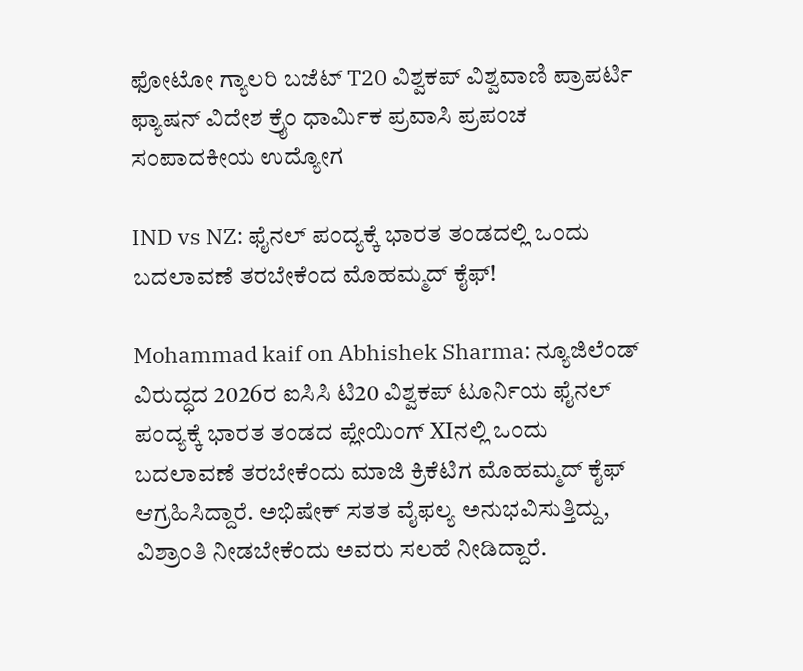ಫೋಟೋ ಗ್ಯಾಲರಿ ಬಜೆಟ್ T20 ವಿಶ್ವಕಪ್ ವಿಶ್ವವಾಣಿ ಪ್ರಾಪರ್ಟಿ ಫ್ಯಾಷನ್ ವಿದೇಶ ಕ್ರೈಂ ಧಾರ್ಮಿಕ ಪ್ರವಾಸಿ ಪ್ರಪಂಚ ಸಂಪಾದಕೀಯ ಉದ್ಯೋಗ

IND vs NZ: ಫೈನಲ್‌ ಪಂದ್ಯಕ್ಕೆ ಭಾರತ ತಂಡದಲ್ಲಿ ಒಂದು ಬದಲಾವಣೆ ತರಬೇಕೆಂದ ಮೊಹಮ್ಮದ್‌ ಕೈಫ್‌!

Mohammad kaif on Abhishek Sharma: ನ್ಯೂಜಿಲೆಂಡ್‌ ವಿರುದ್ಧದ 2026ರ ಐಸಿಸಿ ಟಿ20 ವಿಶ್ವಕಪ್‌ ಟೂರ್ನಿಯ ಫೈನಲ್‌ ಪಂದ್ಯಕ್ಕೆ ಭಾರತ ತಂಡದ ಪ್ಲೇಯಿಂಗ್‌ XIನಲ್ಲಿ ಒಂದು ಬದಲಾವಣೆ ತರಬೇಕೆಂದು ಮಾಜಿ ಕ್ರಿಕೆಟಿಗ ಮೊಹಮ್ಮದ್‌ ಕೈಫ್‌ ಆಗ್ರಹಿಸಿದ್ದಾರೆ. ಅಭಿಷೇಕ್‌ ಸತತ ವೈಫಲ್ಯ ಅನುಭವಿಸುತ್ತಿದ್ದು, ವಿಶ್ರಾಂತಿ ನೀಡಬೇಕೆಂದು ಅವರು ಸಲಹೆ ನೀಡಿದ್ದಾರೆ.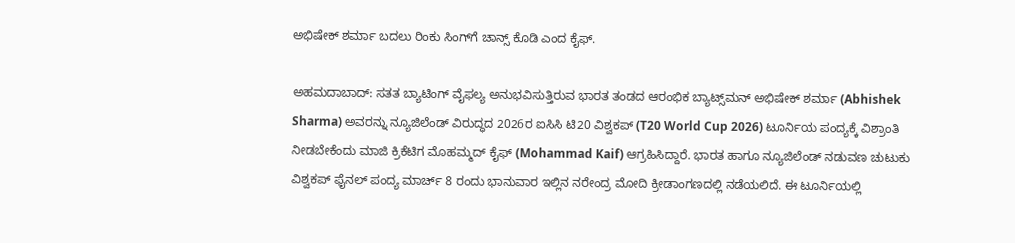ಅಭಿಷೇಕ್‌ ಶರ್ಮಾ ಬದಲು ರಿಂಕು ಸಿಂಗ್‌ಗೆ ಚಾನ್ಸ್‌ ಕೊಡಿ ಎಂದ ಕೈಫ್‌.

ಅಹಮದಾಬಾದ್‌: ಸತತ ಬ್ಯಾಟಿಂಗ್‌ ವೈಫಲ್ಯ ಅನುಭವಿಸುತ್ತಿರುವ ಭಾರತ ತಂಡದ ಆರಂಭಿಕ ಬ್ಯಾಟ್ಸ್‌ಮನ್‌ ಅಭಿಷೇಕ್‌ ಶರ್ಮಾ (Abhishek Sharma) ಅವರನ್ನು ನ್ಯೂಜಿಲೆಂಡ್‌ ವಿರುದ್ಧದ 2026ರ ಐಸಿಸಿ ಟಿ20 ವಿಶ್ವಕಪ್‌ (T20 World Cup 2026) ಟೂರ್ನಿಯ ಪಂದ್ಯಕ್ಕೆ ವಿಶ್ರಾಂತಿ ನೀಡಬೇಕೆಂದು ಮಾಜಿ ಕ್ರಿಕೆಟಿಗ ಮೊಹಮ್ಮದ್‌ ಕೈಫ್‌ (Mohammad Kaif) ಆಗ್ರಹಿಸಿದ್ದಾರೆ. ಭಾರತ ಹಾಗೂ ನ್ಯೂಜಿಲೆಂಡ್‌ ನಡುವಣ ಚುಟುಕು ವಿಶ್ವಕಪ್‌ ಫೈನಲ್‌ ಪಂದ್ಯ ಮಾರ್ಚ್‌ 8 ರಂದು ಭಾನುವಾರ ಇಲ್ಲಿನ ನರೇಂದ್ರ ಮೋದಿ ಕ್ರೀಡಾಂಗಣದಲ್ಲಿ ನಡೆಯಲಿದೆ. ಈ ಟೂರ್ನಿಯಲ್ಲಿ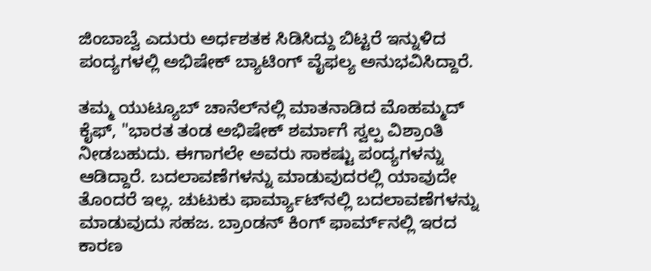ಜಿಂಬಾಬ್ವೆ ಎದುರು ಅರ್ಧಶತಕ ಸಿಡಿಸಿದ್ದು ಬಿಟ್ಟರೆ ಇನ್ನುಳಿದ ಪಂದ್ಯಗಳಲ್ಲಿ ಅಭಿಷೇಕ್‌ ಬ್ಯಾಟಿಂಗ್‌ ವೈಫಲ್ಯ ಅನುಭವಿಸಿದ್ದಾರೆ.

ತಮ್ಮ ಯುಟ್ಯೂಬ್‌ ಚಾನೆಲ್‌ನಲ್ಲಿ ಮಾತನಾಡಿದ ಮೊಹಮ್ಮದ್‌ ಕೈಫ್‌, "ಭಾರತ ತಂಡ ಅಭಿಷೇಕ್ ಶರ್ಮಾಗೆ ಸ್ವಲ್ಪ ವಿಶ್ರಾಂತಿ ನೀಡಬಹುದು. ಈಗಾಗಲೇ ಅವರು ಸಾಕಷ್ಟು ಪಂದ್ಯಗಳನ್ನು ಆಡಿದ್ದಾರೆ. ಬದಲಾವಣೆಗಳನ್ನು ಮಾಡುವುದರಲ್ಲಿ ಯಾವುದೇ ತೊಂದರೆ ಇಲ್ಲ. ಚುಟುಕು ಫಾರ್ಮ್ಯಾಟ್‌ನಲ್ಲಿ ಬದಲಾವಣೆಗಳನ್ನು ಮಾಡುವುದು ಸಹಜ. ಬ್ರಾಂಡನ್ ಕಿಂಗ್ ಫಾರ್ಮ್‌ನಲ್ಲಿ ಇರದ ಕಾರಣ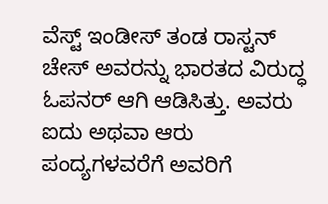ವೆಸ್ಟ್ ಇಂಡೀಸ್ ತಂಡ ರಾಸ್ಟನ್ ಚೇಸ್ ಅವರನ್ನು ಭಾರತದ ವಿರುದ್ಧ ಓಪನರ್ ಆಗಿ ಆಡಿಸಿತ್ತು. ಅವರು ಐದು ಅಥವಾ ಆರು ಪಂದ್ಯಗಳವರೆಗೆ ಅವರಿಗೆ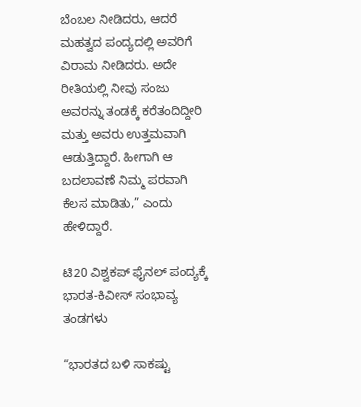ಬೆಂಬಲ ನೀಡಿದರು, ಆದರೆ ಮಹತ್ವದ ಪಂದ್ಯದಲ್ಲಿ ಅವರಿಗೆ ವಿರಾಮ ನೀಡಿದರು. ಅದೇ ರೀತಿಯಲ್ಲಿ ನೀವು ಸಂಜು ಅವರನ್ನು ತಂಡಕ್ಕೆ ಕರೆತಂದಿದ್ದೀರಿ ಮತ್ತು ಅವರು ಉತ್ತಮವಾಗಿ ಆಡುತ್ತಿದ್ದಾರೆ. ಹೀಗಾಗಿ ಆ ಬದಲಾವಣೆ ನಿಮ್ಮ ಪರವಾಗಿ ಕೆಲಸ ಮಾಡಿತು,” ಎಂದು ಹೇಳಿದ್ದಾರೆ.

ಟಿ20 ವಿಶ್ವಕಪ್‌ ಫೈನಲ್‌ ಪಂದ್ಯಕ್ಕೆ ಭಾರತ-ಕಿವೀಸ್‌ ಸಂಭಾವ್ಯ ತಂಡಗಳು

“ಭಾರತದ ಬಳಿ ಸಾಕಷ್ಟು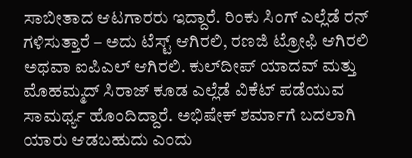ಸಾಬೀತಾದ ಆಟಗಾರರು ಇದ್ದಾರೆ. ರಿಂಕು ಸಿಂಗ್ ಎಲ್ಲೆಡೆ ರನ್ ಗಳಿಸುತ್ತಾರೆ – ಅದು ಟೆಸ್ಟ್ ಆಗಿರಲಿ, ರಣಜಿ ಟ್ರೋಫಿ ಆಗಿರಲಿ ಅಥವಾ ಐಪಿಎಲ್ ಆಗಿರಲಿ. ಕುಲ್‌ದೀಪ್ ಯಾದವ್ ಮತ್ತು ಮೊಹಮ್ಮದ್ ಸಿರಾಜ್ ಕೂಡ ಎಲ್ಲೆಡೆ ವಿಕೆಟ್ ಪಡೆಯುವ ಸಾಮರ್ಥ್ಯ ಹೊಂದಿದ್ದಾರೆ. ಅಭಿಷೇಕ್ ಶರ್ಮಾಗೆ ಬದಲಾಗಿ ಯಾರು ಆಡಬಹುದು ಎಂದು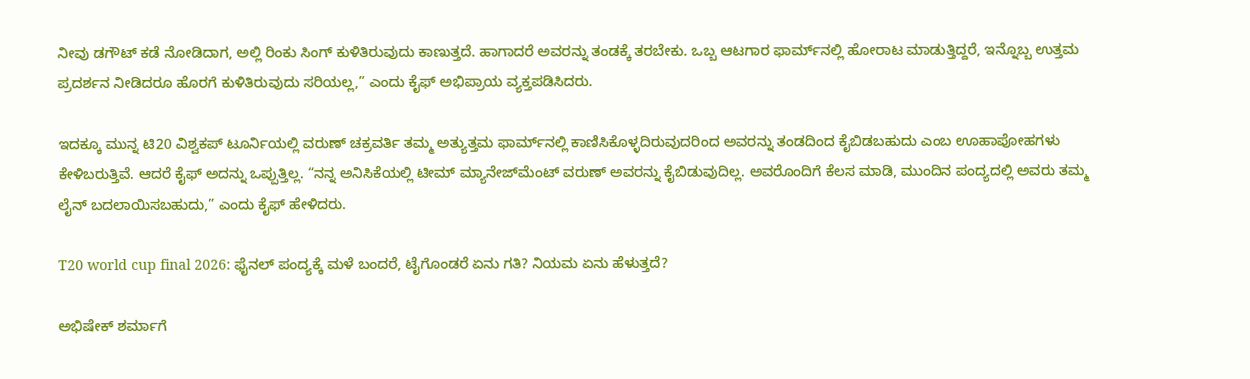ನೀವು ಡಗೌಟ್ ಕಡೆ ನೋಡಿದಾಗ, ಅಲ್ಲಿ ರಿಂಕು ಸಿಂಗ್ ಕುಳಿತಿರುವುದು ಕಾಣುತ್ತದೆ. ಹಾಗಾದರೆ ಅವರನ್ನು ತಂಡಕ್ಕೆ ತರಬೇಕು. ಒಬ್ಬ ಆಟಗಾರ ಫಾರ್ಮ್‌ನಲ್ಲಿ ಹೋರಾಟ ಮಾಡುತ್ತಿದ್ದರೆ, ಇನ್ನೊಬ್ಬ ಉತ್ತಮ ಪ್ರದರ್ಶನ ನೀಡಿದರೂ ಹೊರಗೆ ಕುಳಿತಿರುವುದು ಸರಿಯಲ್ಲ,” ಎಂದು ಕೈಫ್ ಅಭಿಪ್ರಾಯ ವ್ಯಕ್ತಪಡಿಸಿದರು.

ಇದಕ್ಕೂ ಮುನ್ನ ಟಿ20 ವಿಶ್ವಕಪ್‌ ಟೂರ್ನಿಯಲ್ಲಿ ವರುಣ್ ಚಕ್ರವರ್ತಿ ತಮ್ಮ ಅತ್ಯುತ್ತಮ ಫಾರ್ಮ್‌ನಲ್ಲಿ ಕಾಣಿಸಿಕೊಳ್ಳದಿರುವುದರಿಂದ ಅವರನ್ನು ತಂಡದಿಂದ ಕೈಬಿಡಬಹುದು ಎಂಬ ಊಹಾಪೋಹಗಳು ಕೇಳಿಬರುತ್ತಿವೆ. ಆದರೆ ಕೈಫ್ ಅದನ್ನು ಒಪ್ಪುತ್ತಿಲ್ಲ. “ನನ್ನ ಅನಿಸಿಕೆಯಲ್ಲಿ ಟೀಮ್‌ ಮ್ಯಾನೇಜ್‌ಮೆಂಟ್‌ ವರುಣ್ ಅವರನ್ನು ಕೈಬಿಡುವುದಿಲ್ಲ. ಅವರೊಂದಿಗೆ ಕೆಲಸ ಮಾಡಿ, ಮುಂದಿನ ಪಂದ್ಯದಲ್ಲಿ ಅವರು ತಮ್ಮ ಲೈನ್ ಬದಲಾಯಿಸಬಹುದು,” ಎಂದು ಕೈಫ್ ಹೇಳಿದರು.

T20 world cup final 2026: ಫೈನಲ್‌ ಪಂದ್ಯಕ್ಕೆ ಮಳೆ ಬಂದರೆ, ಟೈಗೊಂಡರೆ ಏನು ಗತಿ? ನಿಯಮ ಏನು ಹೆಳುತ್ತದೆ?

ಅಭಿಷೇಕ್‌ ಶರ್ಮಾಗೆ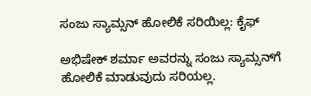ಸಂಜು ಸ್ಯಾಮ್ಸನ್‌ ಹೋಲಿಕೆ ಸರಿಯಿಲ್ಲ: ಕೈಫ್‌

ಅಭಿಷೇಕ್‌ ಶರ್ಮಾ ಅವರನ್ನು ಸಂಜು ಸ್ಯಾಮ್ಸನ್‌ಗೆ ಹೋಲಿಕೆ ಮಾಡುವುದು ಸರಿಯಲ್ಲ.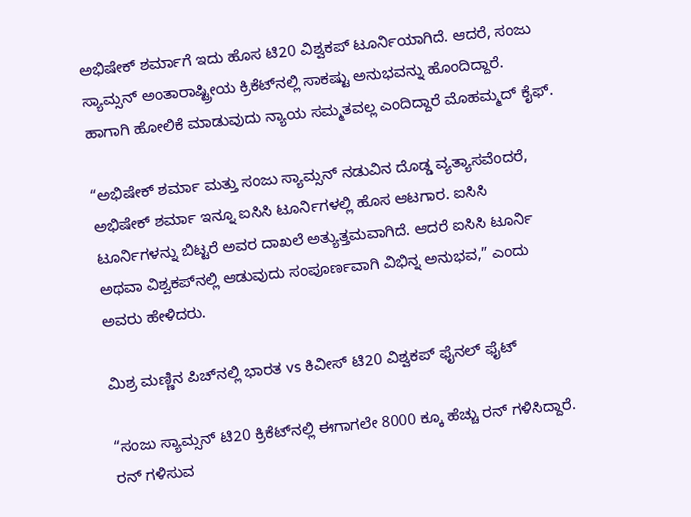ಅಭಿಷೇಕ್‌ ಶರ್ಮಾಗೆ ಇದು ಹೊಸ ಟಿ20 ವಿಶ್ವಕಪ್‌ ಟೂರ್ನಿಯಾಗಿದೆ. ಆದರೆ, ಸಂಜು ಸ್ಯಾಮ್ಸನ್‌ ಅಂತಾರಾಷ್ಟ್ರೀಯ ಕ್ರಿಕೆಟ್‌ನಲ್ಲಿ ಸಾಕಷ್ಟು ಅನುಭವನ್ನು ಹೊಂದಿದ್ದಾರೆ. ಹಾಗಾಗಿ ಹೋಲಿಕೆ ಮಾಡುವುದು ನ್ಯಾಯ ಸಮ್ಮತವಲ್ಲ ಎಂದಿದ್ದಾರೆ ಮೊಹಮ್ಮದ್‌ ಕೈಫ್‌.

“ಅಭಿಷೇಕ್ ಶರ್ಮಾ ಮತ್ತು ಸಂಜು ಸ್ಯಾಮ್ಸನ್ ನಡುವಿನ ದೊಡ್ಡ ವ್ಯತ್ಯಾಸವೆಂದರೆ, ಅಭಿಷೇಕ್ ಶರ್ಮಾ ಇನ್ನೂ ಐಸಿಸಿ ಟೂರ್ನಿಗಳಲ್ಲಿ ಹೊಸ ಆಟಗಾರ. ಐಸಿಸಿ ಟೂರ್ನಿಗಳನ್ನು ಬಿಟ್ಟರೆ ಅವರ ದಾಖಲೆ ಅತ್ಯುತ್ತಮವಾಗಿದೆ. ಆದರೆ ಐಸಿಸಿ ಟೂರ್ನಿ ಅಥವಾ ವಿಶ್ವಕಪ್‌ನಲ್ಲಿ ಆಡುವುದು ಸಂಪೂರ್ಣವಾಗಿ ವಿಭಿನ್ನ ಅನುಭವ,” ಎಂದು ಅವರು ಹೇಳಿದರು.

ಮಿಶ್ರ ಮಣ್ಣಿನ ಪಿಚ್‌ನಲ್ಲಿ ಭಾರತ vs ಕಿವೀಸ್‌ ಟಿ20 ವಿಶ್ವಕಪ್‌ ಫೈನಲ್‌ ಫೈಟ್‌

“ಸಂಜು ಸ್ಯಾಮ್ಸನ್ ಟಿ20 ಕ್ರಿಕೆಟ್‌ನಲ್ಲಿ ಈಗಾಗಲೇ 8000 ಕ್ಕೂ ಹೆಚ್ಚು ರನ್ ಗಳಿಸಿದ್ದಾರೆ. ರನ್ ಗಳಿಸುವ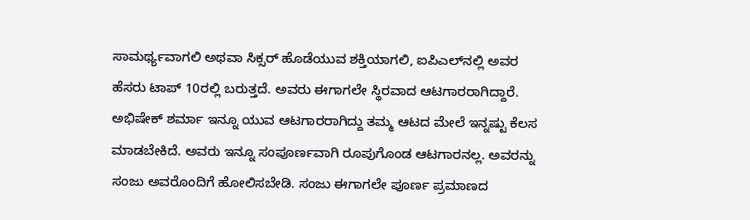ಸಾಮರ್ಥ್ಯವಾಗಲಿ ಅಥವಾ ಸಿಕ್ಸರ್ ಹೊಡೆಯುವ ಶಕ್ತಿಯಾಗಲಿ, ಐಪಿಎಲ್‌ನಲ್ಲಿ ಅವರ ಹೆಸರು ಟಾಪ್ 10ರಲ್ಲಿ ಬರುತ್ತದೆ. ಅವರು ಈಗಾಗಲೇ ಸ್ಥಿರವಾದ ಆಟಗಾರರಾಗಿದ್ದಾರೆ. ಅಭಿಷೇಕ್ ಶರ್ಮಾ ಇನ್ನೂ ಯುವ ಆಟಗಾರರಾಗಿದ್ದು ತಮ್ಮ ಆಟದ ಮೇಲೆ ಇನ್ನಷ್ಟು ಕೆಲಸ ಮಾಡಬೇಕಿದೆ. ಅವರು ಇನ್ನೂ ಸಂಪೂರ್ಣವಾಗಿ ರೂಪುಗೊಂಡ ಆಟಗಾರನಲ್ಲ. ಅವರನ್ನು ಸಂಜು ಅವರೊಂದಿಗೆ ಹೋಲಿಸಬೇಡಿ. ಸಂಜು ಈಗಾಗಲೇ ಪೂರ್ಣ ಪ್ರಮಾಣದ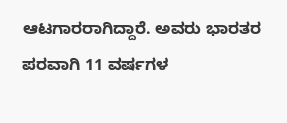ಆಟಗಾರರಾಗಿದ್ದಾರೆ. ಅವರು ಭಾರತರ ಪರವಾಗಿ 11 ವರ್ಷಗಳ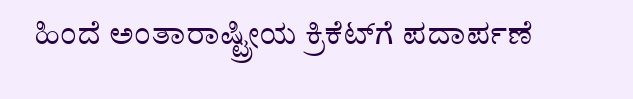ಹಿಂದೆ ಅಂತಾರಾಷ್ಟ್ರೀಯ ಕ್ರಿಕೆಟ್‌ಗೆ ಪದಾರ್ಪಣೆ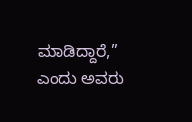ಮಾಡಿದ್ದಾರೆ,” ಎಂದು ಅವರು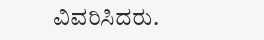ವಿವರಿಸಿದರು.